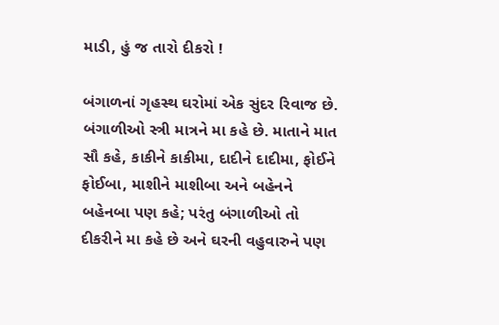માડી, હું જ તારો દીકરો !

બંગાળનાં ગૃહસ્થ ઘરોમાં એક સુંદર રિવાજ છે. બંગાળીઓ સ્ત્રી માત્રને મા કહે છે. માતાને માત સૌ કહે, કાકીને કાકીમા, દાદીને દાદીમા, ફોઈને ફોઈબા, માશીને માશીબા અને બહેનને બહેનબા પણ કહે; પરંતુ બંગાળીઓ તો દીકરીને મા કહે છે અને ઘરની વહુવારુને પણ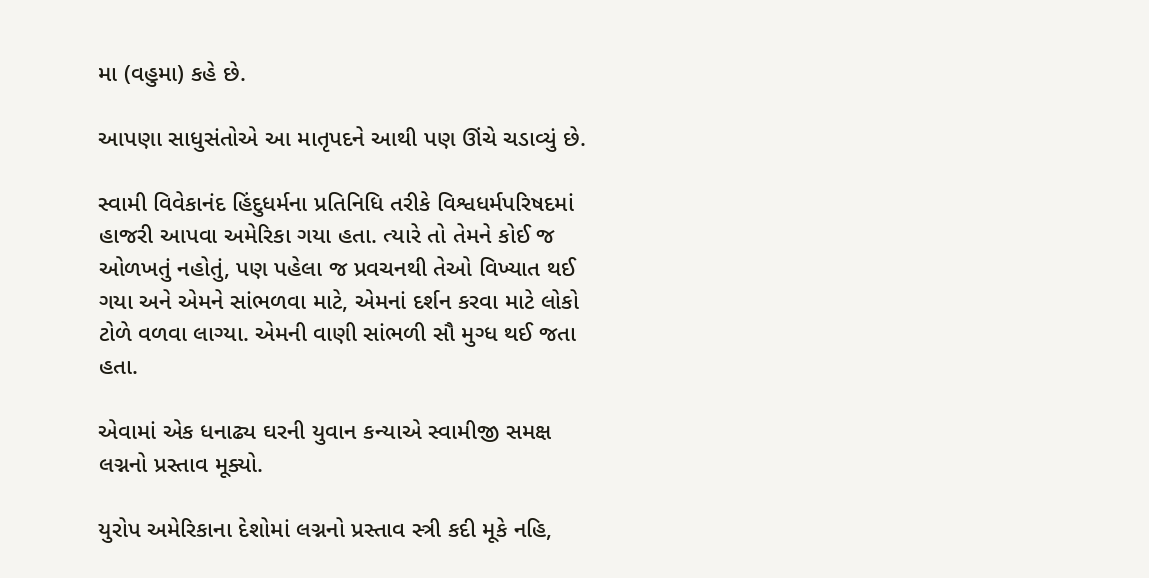મા (વહુમા) કહે છે.

આપણા સાધુસંતોએ આ માતૃપદને આથી પણ ઊંચે ચડાવ્યું છે.

સ્વામી વિવેકાનંદ હિંદુધર્મના પ્રતિનિધિ તરીકે વિશ્વધર્મપરિષદમાં હાજરી આપવા અમેરિકા ગયા હતા. ત્યારે તો તેમને કોઈ જ ઓળખતું નહોતું, પણ પહેલા જ પ્રવચનથી તેઓ વિખ્યાત થઈ ગયા અને એમને સાંભળવા માટે, એમનાં દર્શન કરવા માટે લોકો ટોળે વળવા લાગ્યા. એમની વાણી સાંભળી સૌ મુગ્ધ થઈ જતા હતા.

એવામાં એક ધનાઢ્ય ઘરની યુવાન કન્યાએ સ્વામીજી સમક્ષ લગ્નનો પ્રસ્તાવ મૂક્યો.

યુરોપ અમેરિકાના દેશોમાં લગ્નનો પ્રસ્તાવ સ્ત્રી કદી મૂકે નહિ,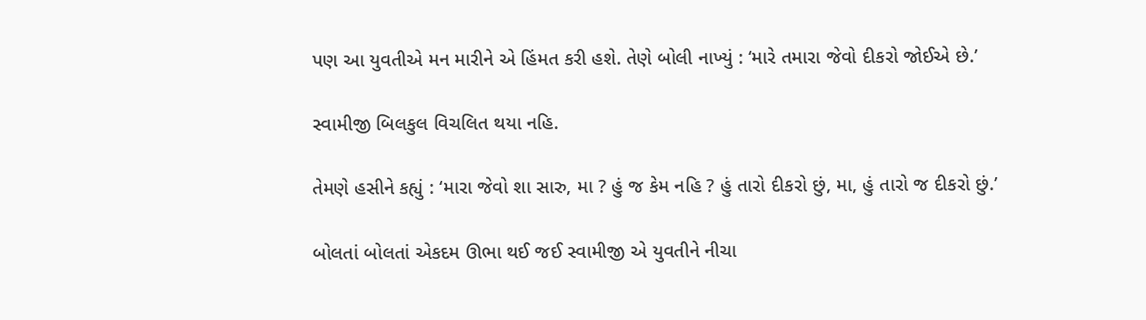પણ આ યુવતીએ મન મારીને એ હિંમત કરી હશે. તેણે બોલી નાખ્યું : ‘મારે તમારા જેવો દીકરો જોઈએ છે.’

સ્વામીજી બિલકુલ વિચલિત થયા નહિ.

તેમણે હસીને કહ્યું : ‘મારા જેવો શા સારુ, મા ? હું જ કેમ નહિ ? હું તારો દીકરો છું, મા, હું તારો જ દીકરો છું.’

બોલતાં બોલતાં એકદમ ઊભા થઈ જઈ સ્વામીજી એ યુવતીને નીચા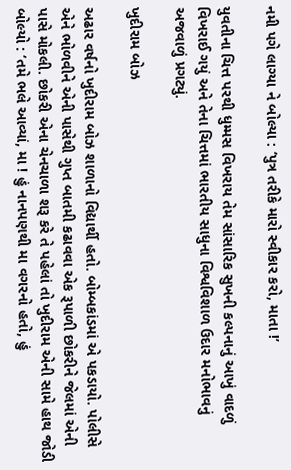નમી પગે લાગ્યા ને બોલ્યા : ‘પુત્ર તરીકે મારો સ્વીકાર કરો, માતા !’

યુવતીના ચિત્ત પરથી ધુમ્મસ વિખરાય તેમ સાંસારિક સુખની કલ્પનાનું આખું વાદળું વિખરાઈ ગયું અને તેના ચિત્તમાં ભારતીય સાધુના વિશ્વવિશાળ ઉદાર મનોભાવનું અજવાળું પ્રગટ્યું.

ખુદીરામ બોઝ

અઢાર વર્ષનો ખુદીરામ બોઝ શાળાનો વિદ્યાર્થી હતો. બોમ્બકાંડમાં એ પકડાયો. પોલીસે એને ભોળવીને એની પાસેથી ગુપ્ત બાતમી કઢાવવા એક રૂપાળી છોકરીને જેલમાં એની પાસે મોકલી. છોકરી એના ચેનચાળા શરૂ કરે તે પહેલાં તો ખુદીરામ એની સામે હાથ જોડી બોલ્યો : ‘તમે ભલે આવ્યાં, મા ! હું નાનપણથી મા વગરનો હતો, હું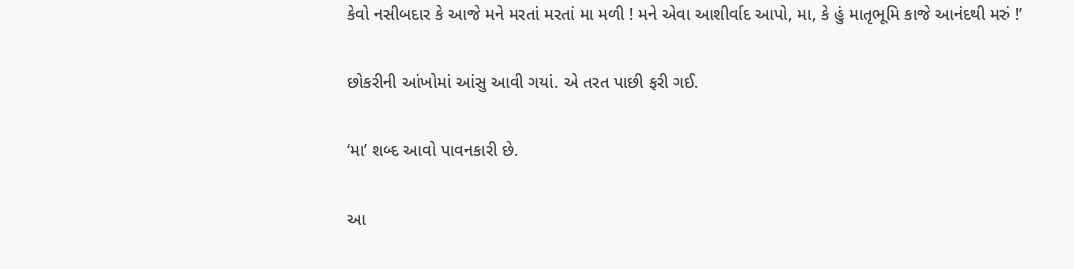કેવો નસીબદાર કે આજે મને મરતાં મરતાં મા મળી ! મને એવા આશીર્વાદ આપો, મા, કે હું માતૃભૂમિ કાજે આનંદથી મરું !’

છોકરીની આંખોમાં આંસુ આવી ગયાં. એ તરત પાછી ફરી ગઈ.

‘મા’ શબ્દ આવો પાવનકારી છે.

આ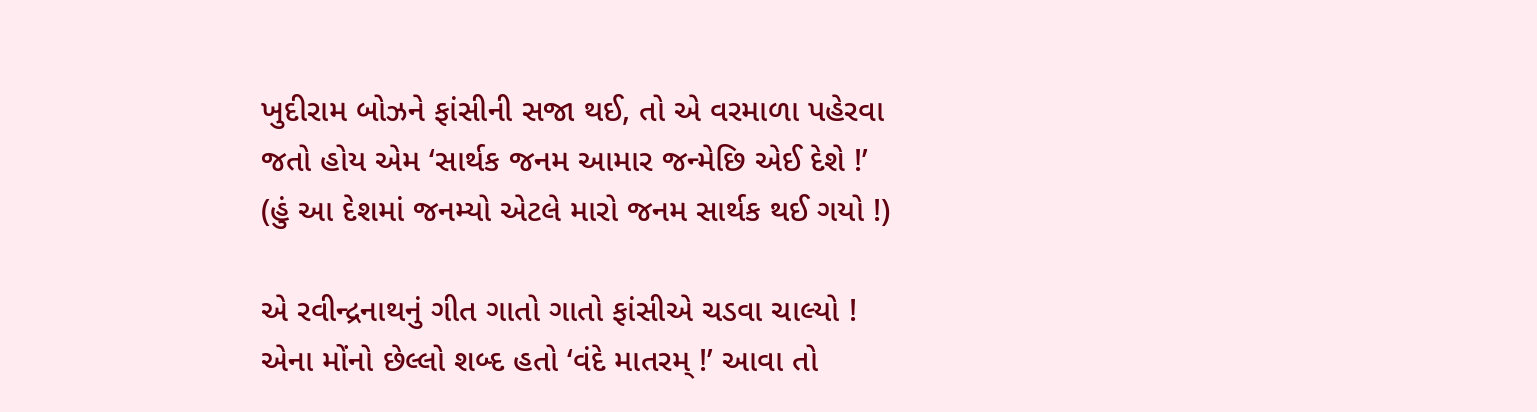ખુદીરામ બોઝને ફાંસીની સજા થઈ, તો એ વરમાળા પહેરવા જતો હોય એમ ‘સાર્થક જનમ આમાર જન્મેછિ એઈ દેશે !’ (હું આ દેશમાં જનમ્યો એટલે મારો જનમ સાર્થક થઈ ગયો !)

એ રવીન્દ્રનાથનું ગીત ગાતો ગાતો ફાંસીએ ચડવા ચાલ્યો ! એના મોંનો છેલ્લો શબ્દ હતો ‘વંદે માતરમ્ !’ આવા તો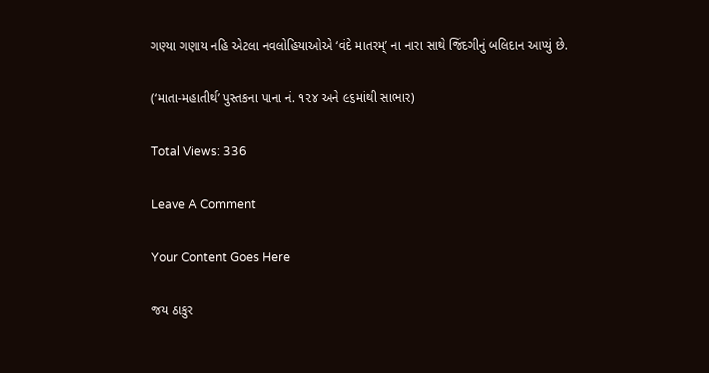ગણ્યા ગણાય નહિ એટલા નવલોહિયાઓએ ‘વંદે માતરમ્’ ના નારા સાથે જિંદગીનું બલિદાન આપ્યું છે.

(‘માતા-મહાતીર્થ’ પુસ્તકના પાના નં. ૧૨૪ અને ૯૬માંથી સાભાર)

Total Views: 336

Leave A Comment

Your Content Goes Here

જય ઠાકુર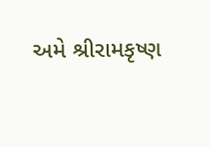અમે શ્રીરામકૃષ્ણ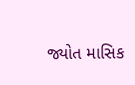જ્યોત માસિક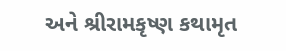અને શ્રીરામકૃષ્ણ કથામૃત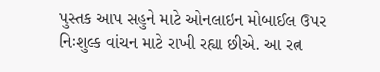પુસ્તક આપ સહુને માટે ઓનલાઇન મોબાઈલ ઉપર નિઃશુલ્ક વાંચન માટે રાખી રહ્યા છીએ. આ રત્ન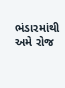ભંડારમાંથી અમે રોજ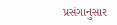પ્રસંગાનુસાર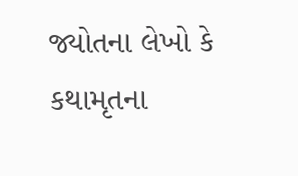જ્યોતના લેખો કે કથામૃતના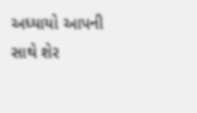અધ્યાયો આપની સાથે શેર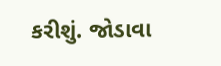કરીશું. જોડાવા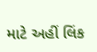માટે અહીં લિંક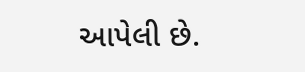આપેલી છે.